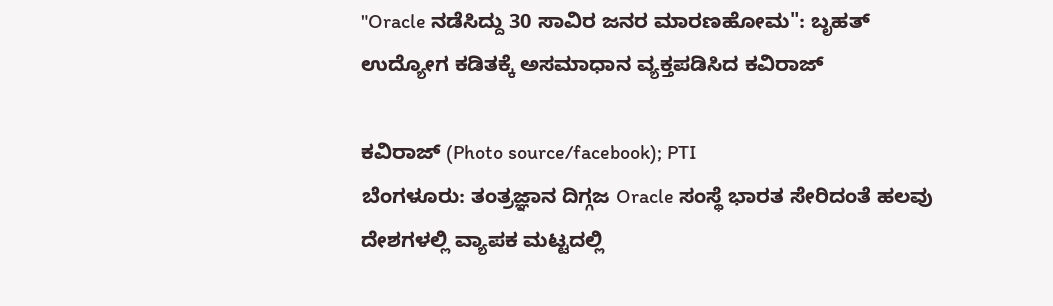"Oracle ನಡೆಸಿದ್ದು 30 ಸಾವಿರ ಜನರ ಮಾರಣಹೋಮ": ಬೃಹತ್ ಉದ್ಯೋಗ ಕಡಿತಕ್ಕೆ ಅಸಮಾಧಾನ ವ್ಯಕ್ತಪಡಿಸಿದ ಕವಿರಾಜ್

ಕವಿರಾಜ್ (Photo source/facebook); PTI
ಬೆಂಗಳೂರು: ತಂತ್ರಜ್ಞಾನ ದಿಗ್ಗಜ Oracle ಸಂಸ್ಥೆ ಭಾರತ ಸೇರಿದಂತೆ ಹಲವು ದೇಶಗಳಲ್ಲಿ ವ್ಯಾಪಕ ಮಟ್ಟದಲ್ಲಿ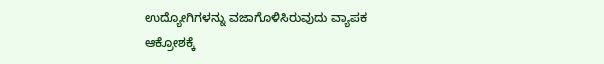ಉದ್ಯೋಗಿಗಳನ್ನು ವಜಾಗೊಳಿಸಿರುವುದು ವ್ಯಾಪಕ ಆಕ್ರೋಶಕ್ಕೆ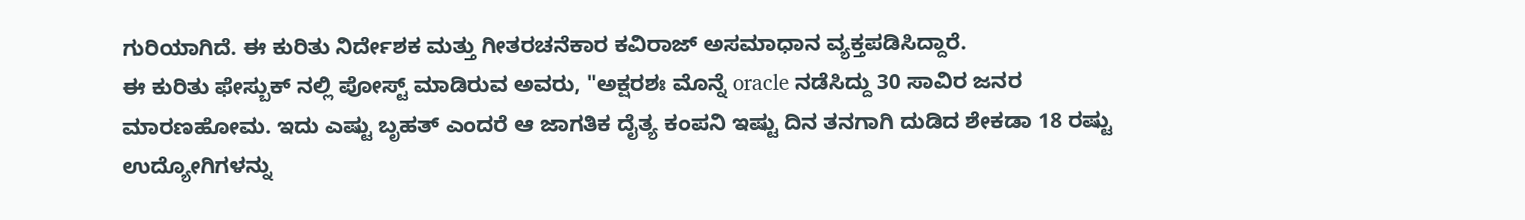ಗುರಿಯಾಗಿದೆ. ಈ ಕುರಿತು ನಿರ್ದೇಶಕ ಮತ್ತು ಗೀತರಚನೆಕಾರ ಕವಿರಾಜ್ ಅಸಮಾಧಾನ ವ್ಯಕ್ತಪಡಿಸಿದ್ದಾರೆ.
ಈ ಕುರಿತು ಫೇಸ್ಬುಕ್ ನಲ್ಲಿ ಪೋಸ್ಟ್ ಮಾಡಿರುವ ಅವರು, "ಅಕ್ಷರಶಃ ಮೊನ್ನೆ oracle ನಡೆಸಿದ್ದು 30 ಸಾವಿರ ಜನರ ಮಾರಣಹೋಮ. ಇದು ಎಷ್ಟು ಬೃಹತ್ ಎಂದರೆ ಆ ಜಾಗತಿಕ ದೈತ್ಯ ಕಂಪನಿ ಇಷ್ಟು ದಿನ ತನಗಾಗಿ ದುಡಿದ ಶೇಕಡಾ 18 ರಷ್ಟು ಉದ್ಯೋಗಿಗಳನ್ನು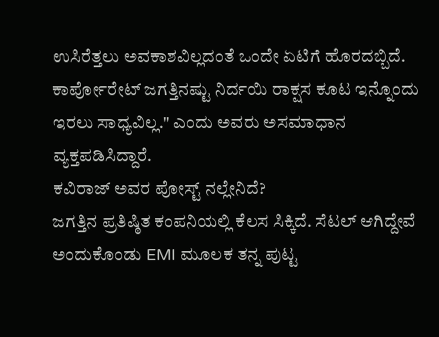ಉಸಿರೆತ್ತಲು ಅವಕಾಶವಿಲ್ಲದಂತೆ ಒಂದೇ ಏಟಿಗೆ ಹೊರದಬ್ಬಿದೆ. ಕಾರ್ಪೋರೇಟ್ ಜಗತ್ತಿನಷ್ಟು ನಿರ್ದಯಿ ರಾಕ್ಷಸ ಕೂಟ ಇನ್ನೊಂದು ಇರಲು ಸಾಧ್ಯವಿಲ್ಲ." ಎಂದು ಅವರು ಅಸಮಾಧಾನ ವ್ಯಕ್ತಪಡಿಸಿದ್ದಾರೆ.
ಕವಿರಾಜ್ ಅವರ ಪೋಸ್ಟ್ ನಲ್ಲೇನಿದೆ?
ಜಗತ್ತಿನ ಪ್ರತಿಷ್ಠಿತ ಕಂಪನಿಯಲ್ಲಿ ಕೆಲಸ ಸಿಕ್ಕಿದೆ. ಸೆಟಲ್ ಆಗಿದ್ದೇವೆ ಅಂದುಕೊಂಡು EMI ಮೂಲಕ ತನ್ನ ಪುಟ್ಟ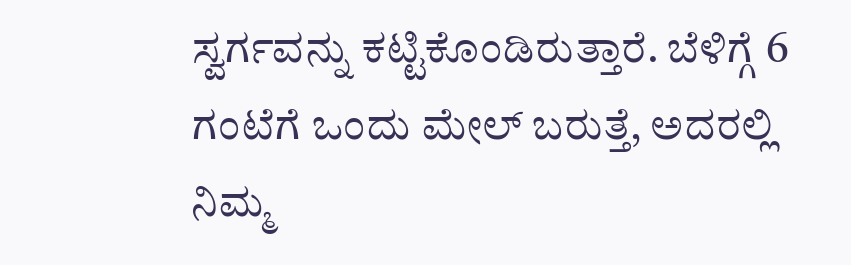ಸ್ವರ್ಗವನ್ನು ಕಟ್ಟಿಕೊಂಡಿರುತ್ತಾರೆ. ಬೆಳಿಗ್ಗೆ 6 ಗಂಟೆಗೆ ಒಂದು ಮೇಲ್ ಬರುತ್ತೆ, ಅದರಲ್ಲಿ ನಿಮ್ಮ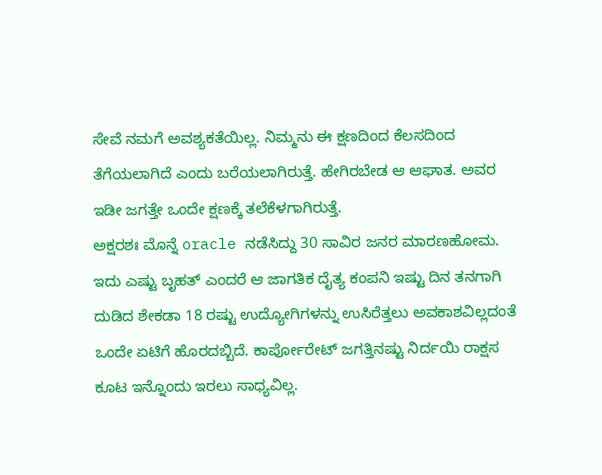ಸೇವೆ ನಮಗೆ ಅವಶ್ಯಕತೆಯಿಲ್ಲ. ನಿಮ್ಮನು ಈ ಕ್ಷಣದಿಂದ ಕೆಲಸದಿಂದ ತೆಗೆಯಲಾಗಿದೆ ಎಂದು ಬರೆಯಲಾಗಿರುತ್ತೆ. ಹೇಗಿರಬೇಡ ಆ ಆಘಾತ. ಅವರ ಇಡೀ ಜಗತ್ತೇ ಒಂದೇ ಕ್ಷಣಕ್ಕೆ ತಲೆಕೆಳಗಾಗಿರುತ್ತೆ.
ಅಕ್ಷರಶಃ ಮೊನ್ನೆ oracle ನಡೆಸಿದ್ದು 30 ಸಾವಿರ ಜನರ ಮಾರಣಹೋಮ. ಇದು ಎಷ್ಟು ಬೃಹತ್ ಎಂದರೆ ಆ ಜಾಗತಿಕ ದೈತ್ಯ ಕಂಪನಿ ಇಷ್ಟು ದಿನ ತನಗಾಗಿ ದುಡಿದ ಶೇಕಡಾ 18 ರಷ್ಟು ಉದ್ಯೋಗಿಗಳನ್ನು ಉಸಿರೆತ್ತಲು ಅವಕಾಶವಿಲ್ಲದಂತೆ ಒಂದೇ ಏಟಿಗೆ ಹೊರದಬ್ಬಿದೆ. ಕಾರ್ಪೋರೇಟ್ ಜಗತ್ತಿನಷ್ಟು ನಿರ್ದಯಿ ರಾಕ್ಷಸ ಕೂಟ ಇನ್ನೊಂದು ಇರಲು ಸಾಧ್ಯವಿಲ್ಲ.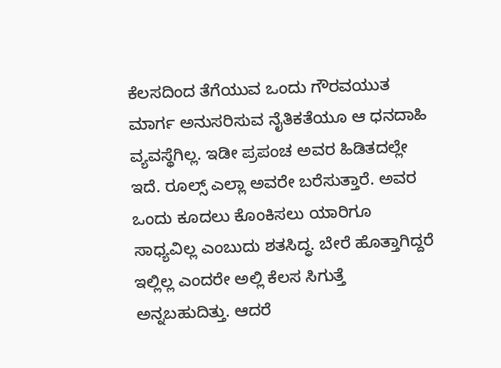ಕೆಲಸದಿಂದ ತೆಗೆಯುವ ಒಂದು ಗೌರವಯುತ ಮಾರ್ಗ ಅನುಸರಿಸುವ ನೈತಿಕತೆಯೂ ಆ ಧನದಾಹಿ ವ್ಯವಸ್ಥೆಗಿಲ್ಲ. ಇಡೀ ಪ್ರಪಂಚ ಅವರ ಹಿಡಿತದಲ್ಲೇ ಇದೆ. ರೂಲ್ಸ್ ಎಲ್ಲಾ ಅವರೇ ಬರೆಸುತ್ತಾರೆ. ಅವರ ಒಂದು ಕೂದಲು ಕೊಂಕಿಸಲು ಯಾರಿಗೂ ಸಾಧ್ಯವಿಲ್ಲ ಎಂಬುದು ಶತಸಿದ್ಧ. ಬೇರೆ ಹೊತ್ತಾಗಿದ್ದರೆ ಇಲ್ಲಿಲ್ಲ ಎಂದರೇ ಅಲ್ಲಿ ಕೆಲಸ ಸಿಗುತ್ತೆ ಅನ್ನಬಹುದಿತ್ತು. ಆದರೆ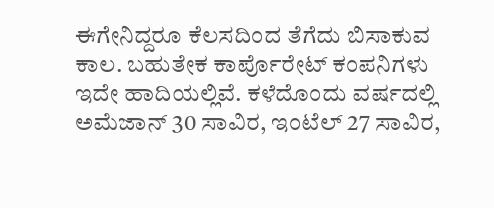ಈಗೇನಿದ್ದರೂ ಕೆಲಸದಿಂದ ತೆಗೆದು ಬಿಸಾಕುವ ಕಾಲ. ಬಹುತೇಕ ಕಾರ್ಪೊರೇಟ್ ಕಂಪನಿಗಳು ಇದೇ ಹಾದಿಯಲ್ಲಿವೆ. ಕಳೆದೊಂದು ವರ್ಷದಲ್ಲಿ ಅಮೆಜಾನ್ 30 ಸಾವಿರ, ಇಂಟೆಲ್ 27 ಸಾವಿರ,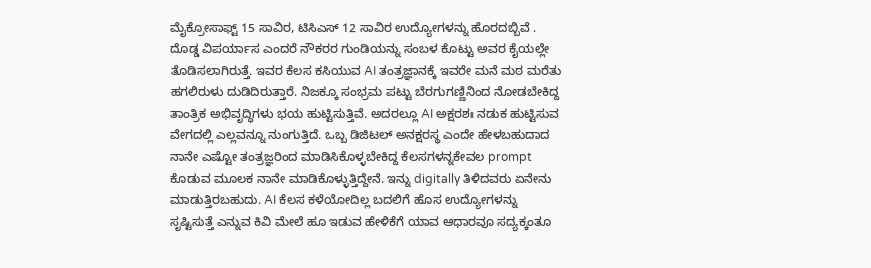ಮೈಕ್ರೋಸಾಫ್ಟ್ 15 ಸಾವಿರ, ಟಿಸಿಎಸ್ 12 ಸಾವಿರ ಉದ್ಯೋಗಳನ್ನು ಹೊರದಬ್ಬಿವೆ .
ದೊಡ್ಡ ವಿಪರ್ಯಾಸ ಎಂದರೆ ನೌಕರರ ಗುಂಡಿಯನ್ನು ಸಂಬಳ ಕೊಟ್ಟು ಅವರ ಕೈಯಲ್ಲೇ ತೊಡಿಸಲಾಗಿರುತ್ತೆ. ಇವರ ಕೆಲಸ ಕಸಿಯುವ AI ತಂತ್ರಜ್ಞಾನಕ್ಕೆ ಇವರೇ ಮನೆ ಮಠ ಮರೆತು ಹಗಲಿರುಳು ದುಡಿದಿರುತ್ತಾರೆ. ನಿಜಕ್ಕೂ ಸಂಭ್ರಮ ಪಟ್ಟು ಬೆರಗುಗಣ್ಣಿನಿಂದ ನೋಡಬೇಕಿದ್ದ ತಾಂತ್ರಿಕ ಅಭಿವೃದ್ಧಿಗಳು ಭಯ ಹುಟ್ಟಿಸುತ್ತಿವೆ. ಅದರಲ್ಲೂ AI ಅಕ್ಷರಶಃ ನಡುಕ ಹುಟ್ಟಿಸುವ ವೇಗದಲ್ಲಿ ಎಲ್ಲವನ್ನೂ ನುಂಗುತ್ತಿದೆ. ಒಬ್ಬ ಡಿಜಿಟಲ್ ಅನಕ್ಷರಸ್ಥ ಎಂದೇ ಹೇಳಬಹುದಾದ ನಾನೇ ಎಷ್ಟೋ ತಂತ್ರಜ್ಞರಿಂದ ಮಾಡಿಸಿಕೊಳ್ಳಬೇಕಿದ್ದ ಕೆಲಸಗಳನ್ನಕೇವಲ prompt ಕೊಡುವ ಮೂಲಕ ನಾನೇ ಮಾಡಿಕೊಳ್ಳುತ್ತಿದ್ದೇನೆ. ಇನ್ನು digitally ತಿಳಿದವರು ಏನೇನು ಮಾಡುತ್ತಿರಬಹುದು. AI ಕೆಲಸ ಕಳೆಯೋದಿಲ್ಲ ಬದಲಿಗೆ ಹೊಸ ಉದ್ಯೋಗಳನ್ನು ಸೃಷ್ಟಿಸುತ್ತೆ ಎನ್ನುವ ಕಿವಿ ಮೇಲೆ ಹೂ ಇಡುವ ಹೇಳಿಕೆಗೆ ಯಾವ ಆಧಾರವೂ ಸದ್ಯಕ್ಕಂತೂ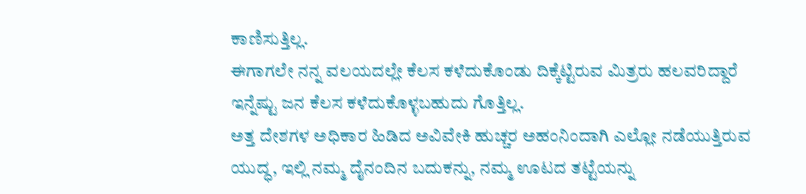ಕಾಣಿಸುತ್ತಿಲ್ಲ.
ಈಗಾಗಲೇ ನನ್ನ ವಲಯದಲ್ಲೇ ಕೆಲಸ ಕಳೆದುಕೊಂಡು ದಿಕ್ಕೆಟ್ಟಿರುವ ಮಿತ್ರರು ಹಲವರಿದ್ದಾರೆ ಇನ್ನೆಷ್ಟು ಜನ ಕೆಲಸ ಕಳೆದುಕೊಳ್ಳಬಹುದು ಗೊತ್ತಿಲ್ಲ.
ಅತ್ತ ದೇಶಗಳ ಅಧಿಕಾರ ಹಿಡಿದ ಅವಿವೇಕಿ ಹುಚ್ಚರ ಅಹಂನಿಂದಾಗಿ ಎಲ್ಲೋ ನಡೆಯುತ್ತಿರುವ ಯುದ್ಧ, ಇಲ್ಲಿ ನಮ್ಮ ದೈನಂದಿನ ಬದುಕನ್ನು, ನಮ್ಮ ಊಟದ ತಟ್ಟೆಯನ್ನು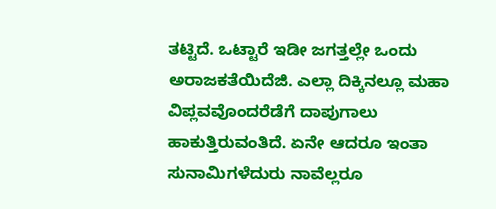ತಟ್ಟಿದೆ. ಒಟ್ಟಾರೆ ಇಡೀ ಜಗತ್ತಲ್ಲೇ ಒಂದು ಅರಾಜಕತೆಯಿದೆಜಿ. ಎಲ್ಲಾ ದಿಕ್ಕಿನಲ್ಲೂ ಮಹಾ ವಿಪ್ಲವವೊಂದರೆಡೆಗೆ ದಾಪುಗಾಲು ಹಾಕುತ್ತಿರುವಂತಿದೆ. ಏನೇ ಆದರೂ ಇಂತಾ ಸುನಾಮಿಗಳೆದುರು ನಾವೆಲ್ಲರೂ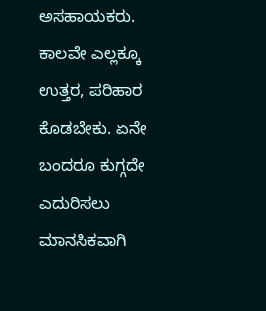ಅಸಹಾಯಕರು. ಕಾಲವೇ ಎಲ್ಲಕ್ಕೂ ಉತ್ತರ, ಪರಿಹಾರ ಕೊಡಬೇಕು. ಏನೇ ಬಂದರೂ ಕುಗ್ಗದೇ ಎದುರಿಸಲು ಮಾನಸಿಕವಾಗಿ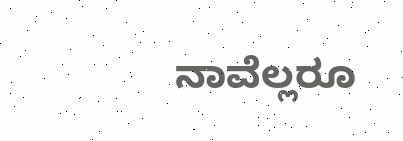ನಾವೆಲ್ಲರೂ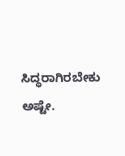ಸಿದ್ಧರಾಗಿರಬೇಕು ಅಷ್ಟೇ.